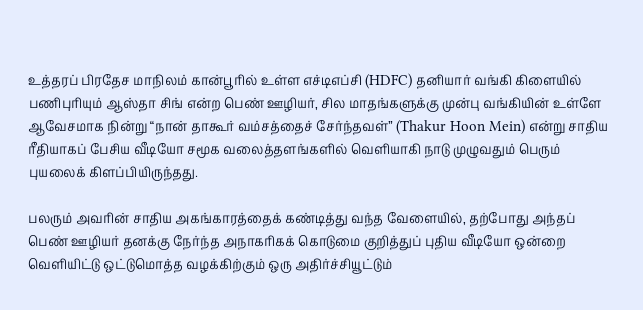உத்தரப் பிரதேச மாநிலம் கான்பூரில் உள்ள எச்டிஎப்சி (HDFC) தனியார் வங்கி கிளையில் பணிபுரியும் ஆஸ்தா சிங் என்ற பெண் ஊழியர், சில மாதங்களுக்கு முன்பு வங்கியின் உள்ளே ஆவேசமாக நின்று “நான் தாகூர் வம்சத்தைச் சேர்ந்தவள்” (Thakur Hoon Mein) என்று சாதிய ரீதியாகப் பேசிய வீடியோ சமூக வலைத்தளங்களில் வெளியாகி நாடு முழுவதும் பெரும் புயலைக் கிளப்பியிருந்தது.

பலரும் அவரின் சாதிய அகங்காரத்தைக் கண்டித்து வந்த வேளையில், தற்போது அந்தப் பெண் ஊழியர் தனக்கு நேர்ந்த அநாகரிகக் கொடுமை குறித்துப் புதிய வீடியோ ஒன்றை வெளியிட்டு ஒட்டுமொத்த வழக்கிற்கும் ஒரு அதிர்ச்சியூட்டும்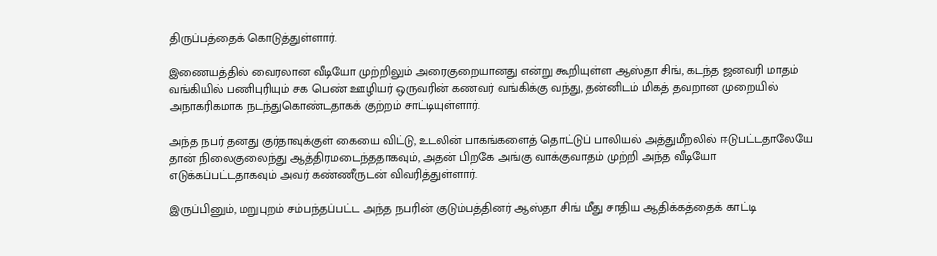திருப்பத்தைக் கொடுத்துள்ளார்.

இணையத்தில் வைரலான வீடியோ முற்றிலும் அரைகுறையானது என்று கூறியுள்ள ஆஸ்தா சிங், கடந்த ஜனவரி மாதம் வங்கியில் பணிபுரியும் சக பெண் ஊழியர் ஒருவரின் கணவர் வங்கிக்கு வந்து, தன்னிடம் மிகத் தவறான முறையில் அநாகரிகமாக நடந்துகொண்டதாகக் குற்றம் சாட்டியுள்ளார்.

அந்த நபர் தனது குர்தாவுக்குள் கையை விட்டு, உடலின் பாகங்களைத் தொட்டுப் பாலியல் அத்துமீறலில் ஈடுபட்டதாலேயே தான் நிலைகுலைந்து ஆத்திரமடைந்ததாகவும், அதன் பிறகே அங்கு வாக்குவாதம் முற்றி அந்த வீடியோ எடுக்கப்பட்டதாகவும் அவர் கண்ணீருடன் விவரித்துள்ளார்.

இருப்பினும், மறுபுறம் சம்பந்தப்பட்ட அந்த நபரின் குடும்பத்தினர் ஆஸ்தா சிங் மீது சாதிய ஆதிக்கத்தைக் காட்டி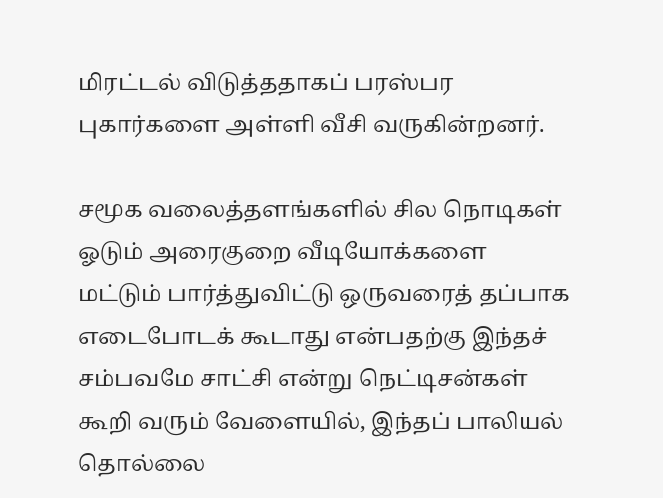மிரட்டல் விடுத்ததாகப் பரஸ்பர புகார்களை அள்ளி வீசி வருகின்றனர்.

சமூக வலைத்தளங்களில் சில நொடிகள் ஓடும் அரைகுறை வீடியோக்களை மட்டும் பார்த்துவிட்டு ஒருவரைத் தப்பாக எடைபோடக் கூடாது என்பதற்கு இந்தச் சம்பவமே சாட்சி என்று நெட்டிசன்கள் கூறி வரும் வேளையில், இந்தப் பாலியல் தொல்லை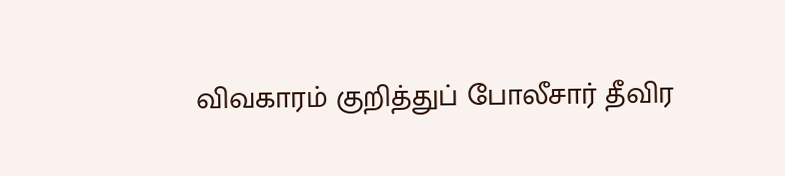விவகாரம் குறித்துப் போலீசார் தீவிர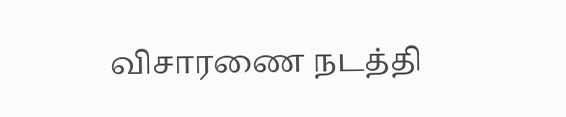விசாரணை நடத்தி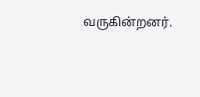வருகின்றனர்.